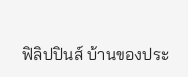ฟิลิปปินส์ บ้านของประ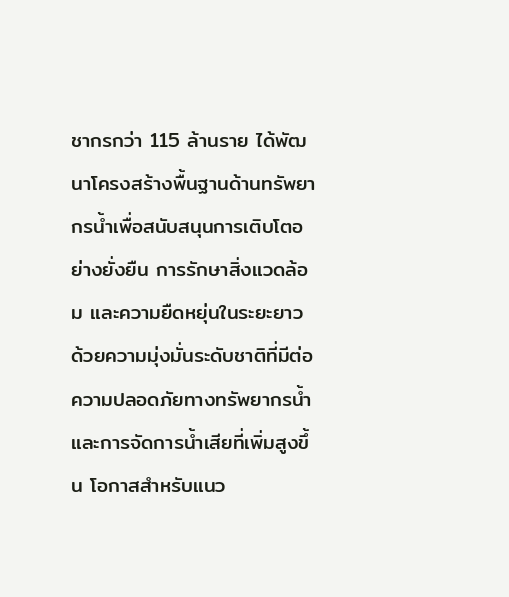ชากรกว่า 115 ล้านราย ได้พัฒนาโครงสร้างพื้นฐานด้านทรัพยากรน้ำเพื่อสนับสนุนการเติบโตอย่างยั่งยืน การรักษาสิ่งแวดล้อม และความยืดหยุ่นในระยะยาว ด้วยความมุ่งมั่นระดับชาติที่มีต่อความปลอดภัยทางทรัพยากรน้ำและการจัดการน้ำเสียที่เพิ่มสูงขึ้น โอกาสสำหรับแนว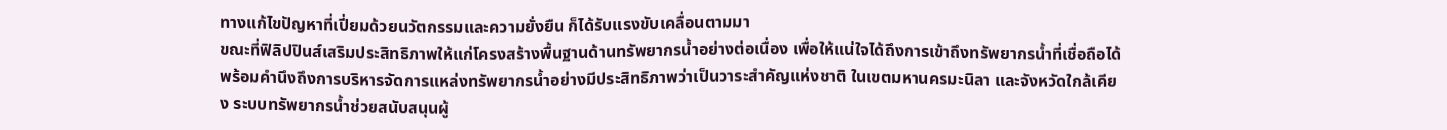ทางแก้ไขปัญหาที่เปี่ยมด้วยนวัตกรรมและความยั่งยืน ก็ได้รับแรงขับเคลื่อนตามมา
ขณะที่ฟิลิปปินส์เสริมประสิทธิภาพให้แก่โครงสร้างพื้นฐานด้านทรัพยากรน้ำอย่างต่อเนื่อง เพื่อให้แน่ใจได้ถึงการเข้าถึงทรัพยากรน้ำที่เชื่อถือได้ พร้อมคำนึงถึงการบริหารจัดการแหล่งทรัพยากรน้ำอย่างมีประสิทธิภาพว่าเป็นวาระสำคัญแห่งชาติ ในเขตมหานครมะนิลา และจังหวัดใกล้เคียง ระบบทรัพยากรน้ำช่วยสนับสนุนผู้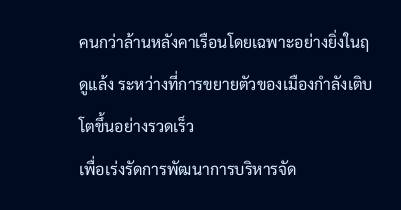คนกว่าล้านหลังคาเรือนโดยเฉพาะอย่างยิ่งในฤดูแล้ง ระหว่างที่การขยายตัวของเมืองกำลังเติบโตขึ้นอย่างรวดเร็ว
เพื่อเร่งรัดการพัฒนาการบริหารจัด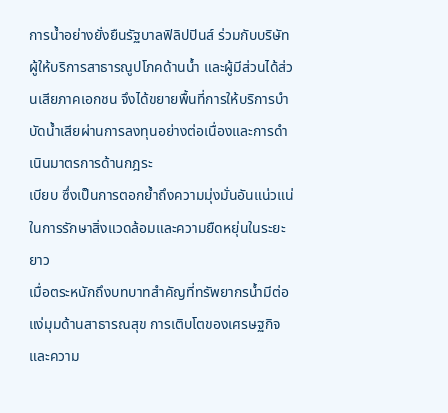การน้ำอย่างยั่งยืนรัฐบาลฟิลิปปินส์ ร่วมกับบริษัทผู้ให้บริการสาธารณูปโภคด้านน้ำ และผู้มีส่วนได้ส่วนเสียภาคเอกชน จึงได้ขยายพื้นที่การให้บริการบำบัดน้ำเสียผ่านการลงทุนอย่างต่อเนื่องและการดำเนินมาตรการด้านกฎระ
เบียบ ซึ่งเป็นการตอกย้ำถึงความมุ่งมั่นอันแน่วแน่ในการรักษาสิ่งแวดล้อมและความยืดหยุ่นในระยะยาว
เมื่อตระหนักถึงบทบาทสำคัญที่ทรัพยากรน้ำมีต่อแง่มุมด้านสาธารณสุข การเติบโตของเศรษฐกิจ และความ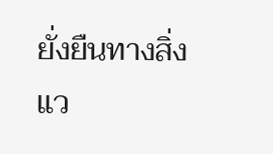ยั่งยืนทางสิ่งแว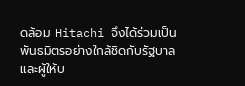ดล้อม Hitachi จึงได้ร่วมเป็นพันธมิตรอย่างใกล้ชิดกับรัฐบาลและผู้ให้บ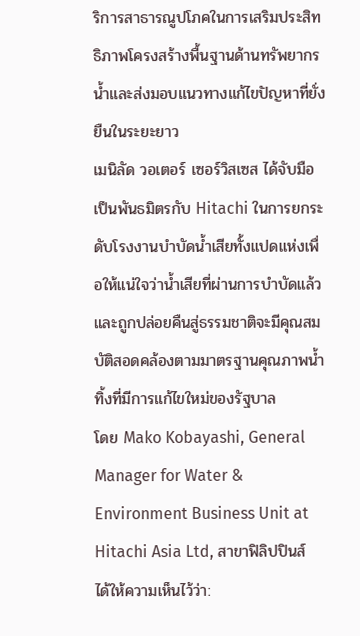ริการสาธารณูปโภคในการเสริมประสิทธิภาพโครงสร้างพื้นฐานด้านทรัพยากรน้ำและส่งมอบแนวทางแก้ไขปัญหาที่ยั่งยืนในระยะยาว
เมนิลัด วอเตอร์ เซอร์วิสเซส ได้จับมือเป็นพันธมิตรกับ Hitachi ในการยกระดับโรงงานบำบัดน้ำเสียทั้งแปดแห่งเพื่อให้แน่ใจว่าน้ำเสียที่ผ่านการบำบัดแล้วและถูกปล่อยคืนสู่ธรรมชาติจะมีคุณสมบัติสอดคล้องตามมาตรฐานคุณภาพน้ำทิ้งที่มีการแก้ไขใหม่ของรัฐบาล
โดย Mako Kobayashi, General Manager for Water & Environment Business Unit at Hitachi Asia Ltd, สาขาฟิลิปปินส์ ได้ให้ความเห็นไว้ว่า: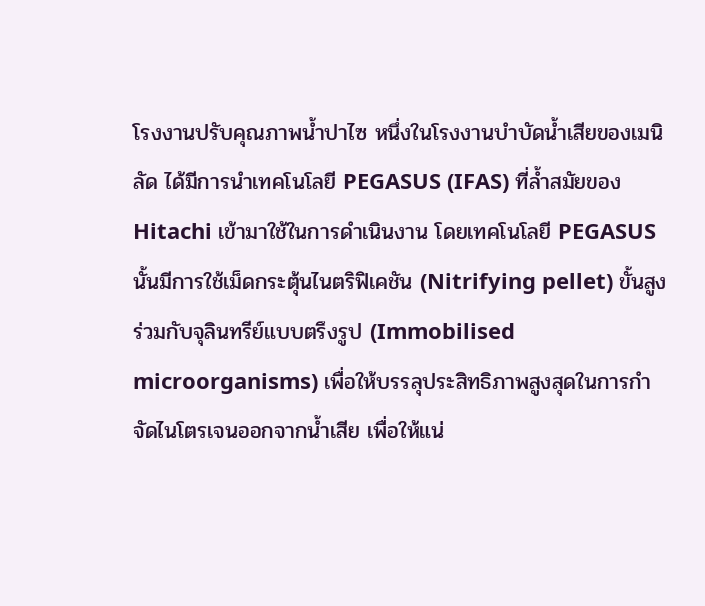โรงงานปรับคุณภาพน้ำปาไซ หนึ่งในโรงงานบำบัดน้ำเสียของเมนิลัด ได้มีการนำเทคโนโลยี PEGASUS (IFAS) ที่ล้ำสมัยของ Hitachi เข้ามาใช้ในการดำเนินงาน โดยเทคโนโลยี PEGASUS นั้นมีการใช้เม็ดกระตุ้นไนตริฟิเคชัน (Nitrifying pellet) ขั้นสูงร่วมกับจุลินทรีย์แบบตรึงรูป (Immobilised microorganisms) เพื่อให้บรรลุประสิทธิภาพสูงสุดในการกำจัดไนโตรเจนออกจากน้ำเสีย เพื่อให้แน่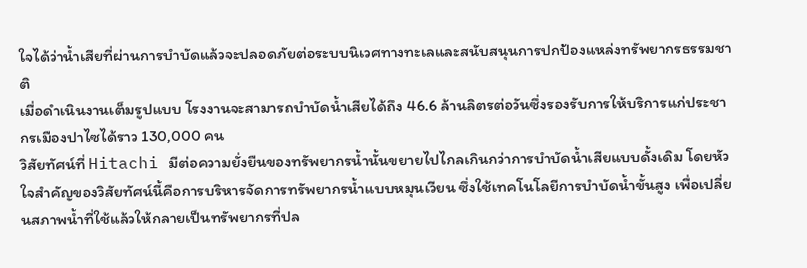ใจได้ว่าน้ำเสียที่ผ่านการบำบัดแล้วจะปลอดภัยต่อระบบนิเวศทางทะเลและสนับสนุนการปกป้องแหล่งทรัพยากรธรรมชาติ
เมื่อดำเนินงานเต็มรูปแบบ โรงงานจะสามารถบำบัดน้ำเสียได้ถึง 46.6 ล้านลิตรต่อวันซึ่งรองรับการให้บริการแก่ประชากรเมืองปาไซได้ราว 130,000 คน
วิสัยทัศน์ที่ Hitachi มีต่อความยั่งยืนของทรัพยากรน้ำนั้นขยายไปไกลเกินกว่าการบำบัดน้ำเสียแบบดั้งเดิม โดยหัวใจสำคัญของวิสัยทัศน์นี้คือการบริหารจัดการทรัพยากรน้ำแบบหมุนเวียน ซึ่งใช้เทคโนโลยีการบำบัดน้ำขั้นสูง เพื่อเปลี่ยนสภาพน้ำที่ใช้แล้วให้กลายเป็นทรัพยากรที่ปล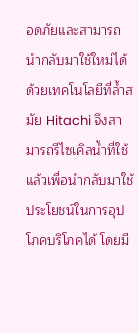อดภัยและสามารถนำกลับมาใช้ใหม่ได้
ด้วยเทคโนโลยีที่ล้ำสมัย Hitachi จึงสามารถรีไซเคิลน้ำที่ใช้แล้วเพื่อนำกลับมาใช้ประโยชน์ในการอุปโภคบริโภคได้ โดยมี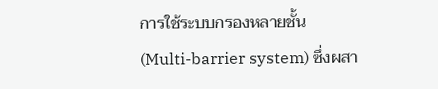การใช้ระบบกรองหลายชั้น (Multi-barrier system) ซึ่งผสา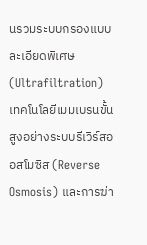นรวมระบบกรองแบบละเอียดพิเศษ (Ultrafiltration) เทคโนโลยีเมมเบรนขั้นสูงอย่างระบบรีเวิร์สออสโมซิส (Reverse Osmosis) และการฆ่า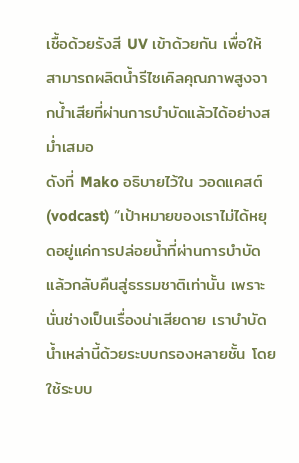เชื้อด้วยรังสี UV เข้าด้วยกัน เพื่อให้สามารถผลิตน้ำรีไซเคิลคุณภาพสูงจากน้ำเสียที่ผ่านการบำบัดแล้วได้อย่างสม่ำเสมอ
ดังที่ Mako อธิบายไว้ใน วอดแคสต์ (vodcast) “เป้าหมายของเราไม่ได้หยุดอยู่แค่การปล่อยน้ำที่ผ่านการบำบัดแล้วกลับคืนสู่ธรรมชาติเท่านั้น เพราะนั่นช่างเป็นเรื่องน่าเสียดาย เราบำบัดน้ำเหล่านี้ด้วยระบบกรองหลายชั้น โดยใช้ระบบ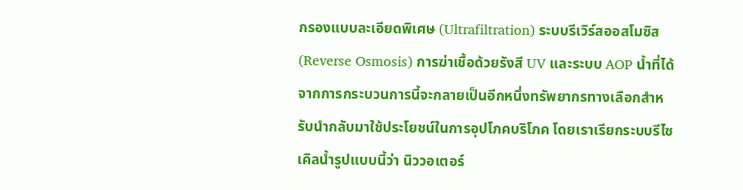กรองแบบละเอียดพิเศษ (Ultrafiltration) ระบบรีเวิร์สออสโมซิส (Reverse Osmosis) การฆ่าเชื้อด้วยรังสี UV และระบบ AOP น้ำที่ได้จากการกระบวนการนี้จะกลายเป็นอีกหนึ่งทรัพยากรทางเลือกสำหรับนำกลับมาใช้ประโยชน์ในการอุปโภคบริโภค โดยเราเรียกระบบรีไซเคิลน้ำรูปแบบนี้ว่า นิววอเตอร์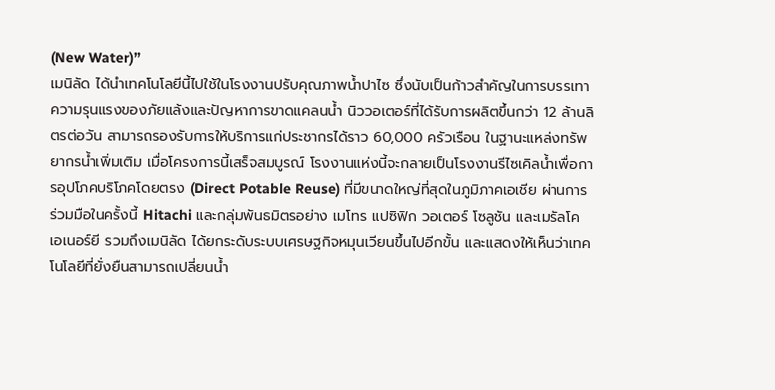(New Water)”
เมนิลัด ได้นำเทคโนโลยีนี้ไปใช้ในโรงงานปรับคุณภาพน้ำปาไซ ซึ่งนับเป็นก้าวสำคัญในการบรรเทาความรุนแรงของภัยแล้งและปัญหาการขาดแคลนน้ำ นิววอเตอร์ที่ได้รับการผลิตขึ้นกว่า 12 ล้านลิตรต่อวัน สามารถรองรับการให้บริการแก่ประชากรได้ราว 60,000 ครัวเรือน ในฐานะแหล่งทรัพยากรน้ำเพิ่มเติม เมื่อโครงการนี้เสร็จสมบูรณ์ โรงงานแห่งนี้จะกลายเป็นโรงงานรีไซเคิลน้ำเพื่อการอุปโภคบริโภคโดยตรง (Direct Potable Reuse) ที่มีขนาดใหญ่ที่สุดในภูมิภาคเอเชีย ผ่านการร่วมมือในครั้งนี้ Hitachi และกลุ่มพันธมิตรอย่าง เมโทร แปซิฟิก วอเตอร์ โซลูชัน และเมรัลโค เอเนอร์ยี รวมถึงเมนิลัด ได้ยกระดับระบบเศรษฐกิจหมุนเวียนขึ้นไปอีกขั้น และแสดงให้เห็นว่าเทคโนโลยีที่ยั่งยืนสามารถเปลี่ยนน้ำ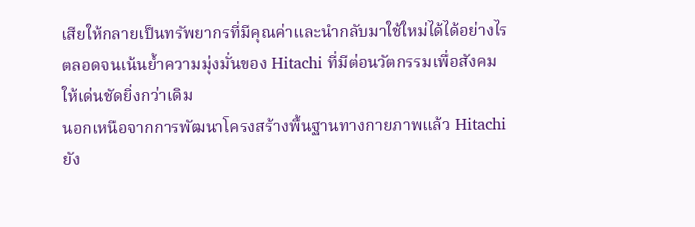เสียให้กลายเป็นทรัพยากรที่มีคุณค่าและนำกลับมาใช้ใหม่ได้ได้อย่างไร ตลอดจนเน้นย้ำความมุ่งมั่นของ Hitachi ที่มีต่อนวัตกรรมเพื่อสังคมให้เด่นชัดยิ่งกว่าเดิม
นอกเหนือจากการพัฒนาโครงสร้างพื้นฐานทางกายภาพแล้ว Hitachi ยัง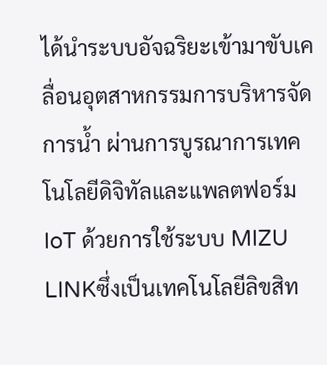ได้นำระบบอัจฉริยะเข้ามาขับเคลื่อนอุตสาหกรรมการบริหารจัดการน้ำ ผ่านการบูรณาการเทคโนโลยีดิจิทัลและแพลตฟอร์ม IoT ด้วยการใช้ระบบ MIZU LINKซึ่งเป็นเทคโนโลยีลิขสิท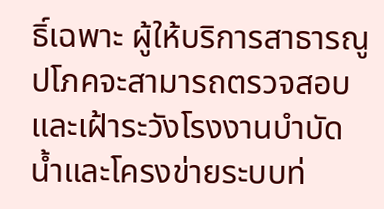ธิ์เฉพาะ ผู้ให้บริการสาธารณูปโภคจะสามารถตรวจสอบและเฝ้าระวังโรงงานบำบัดน้ำและโครงข่ายระบบท่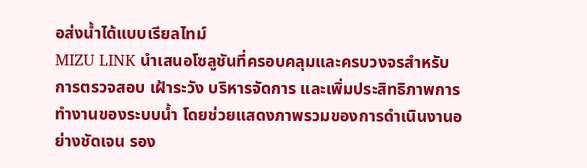อส่งน้ำได้แบบเรียลไทม์
MIZU LINK นำเสนอโซลูชันที่ครอบคลุมและครบวงจรสำหรับการตรวจสอบ เฝ้าระวัง บริหารจัดการ และเพิ่มประสิทธิภาพการทำงานของระบบน้ำ โดยช่วยแสดงภาพรวมของการดำเนินงานอย่างชัดเจน รอง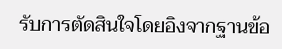รับการตัดสินใจโดยอิงจากฐานข้อ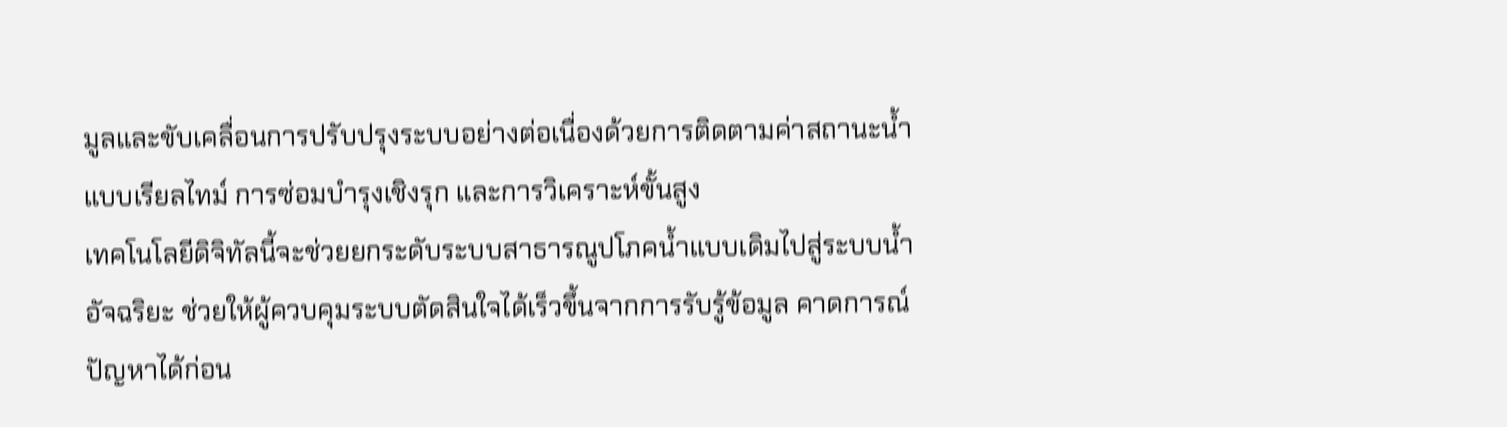มูลและขับเคลื่อนการปรับปรุงระบบอย่างต่อเนื่องด้วยการติดตามค่าสถานะน้ำแบบเรียลไทม์ การซ่อมบำรุงเชิงรุก และการวิเคราะห์ขั้นสูง
เทคโนโลยีดิจิทัลนี้จะช่วยยกระดับระบบสาธารณูปโภคน้ำแบบเดิมไปสู่ระบบน้ำอัจฉริยะ ช่วยให้ผู้ควบคุมระบบตัดสินใจได้เร็วขึ้นจากการรับรู้ข้อมูล คาดการณ์ปัญหาได้ก่อน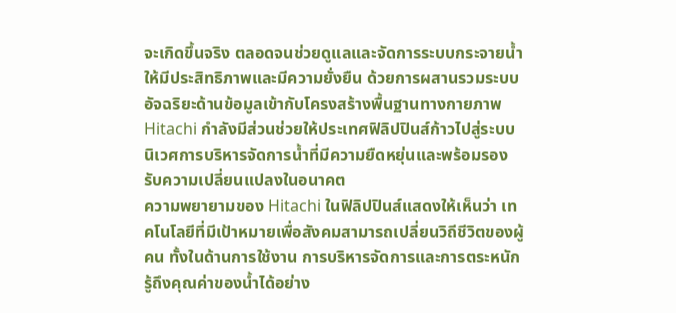จะเกิดขึ้นจริง ตลอดจนช่วยดูแลและจัดการระบบกระจายน้ำให้มีประสิทธิภาพและมีความยั่งยืน ด้วยการผสานรวมระบบอัจฉริยะด้านข้อมูลเข้ากับโครงสร้างพื้นฐานทางกายภาพ Hitachi กำลังมีส่วนช่วยให้ประเทศฟิลิปปินส์ก้าวไปสู่ระบบนิเวศการบริหารจัดการน้ำที่มีความยืดหยุ่นและพร้อมรองรับความเปลี่ยนแปลงในอนาคต
ความพยายามของ Hitachi ในฟิลิปปินส์แสดงให้เห็นว่า เทคโนโลยีที่มีเป้าหมายเพื่อสังคมสามารถเปลี่ยนวิถีชีวิตของผู้คน ทั้งในด้านการใช้งาน การบริหารจัดการและการตระหนักรู้ถึงคุณค่าของน้ำได้อย่าง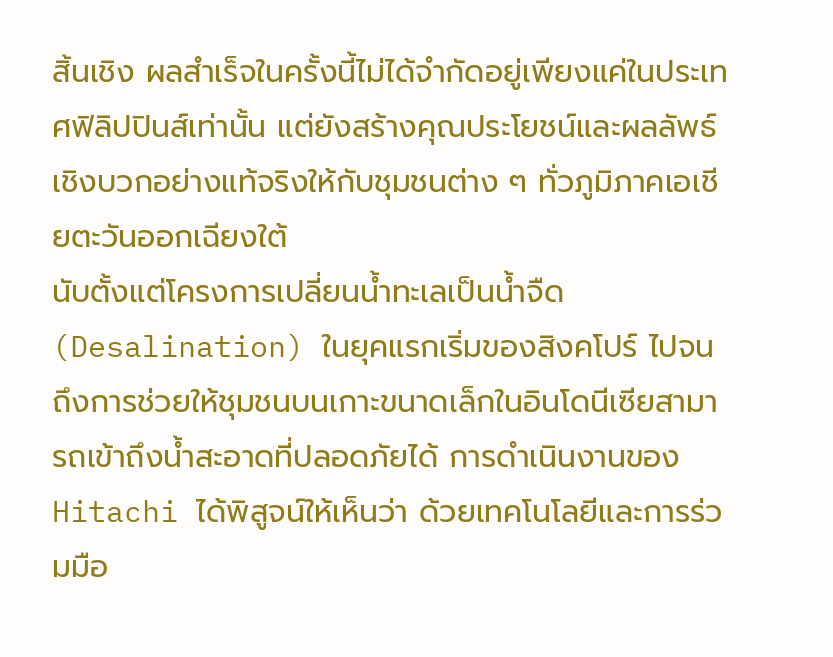สิ้นเชิง ผลสำเร็จในครั้งนี้ไม่ได้จำกัดอยู่เพียงแค่ในประเทศฟิลิปปินส์เท่านั้น แต่ยังสร้างคุณประโยชน์และผลลัพธ์เชิงบวกอย่างแท้จริงให้กับชุมชนต่าง ๆ ทั่วภูมิภาคเอเชียตะวันออกเฉียงใต้
นับตั้งแต่โครงการเปลี่ยนน้ำทะเลเป็นน้ำจืด (Desalination) ในยุคแรกเริ่มของสิงคโปร์ ไปจนถึงการช่วยให้ชุมชนบนเกาะขนาดเล็กในอินโดนีเซียสามารถเข้าถึงน้ำสะอาดที่ปลอดภัยได้ การดำเนินงานของ Hitachi ได้พิสูจน์ให้เห็นว่า ด้วยเทคโนโลยีและการร่วมมือ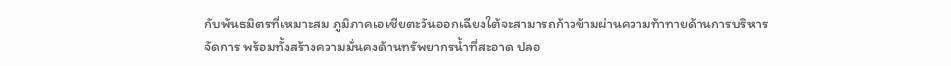กับพันธมิตรที่เหมาะสม ภูมิภาคเอเชียตะวันออกเฉียงใต้จะสามารถก้าวข้ามผ่านความท้าทายด้านการบริหารจัดการ พร้อมทั้งสร้างความมั่นคงด้านทรัพยากรน้ำที่สะอาด ปลอ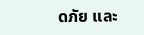ดภัย และ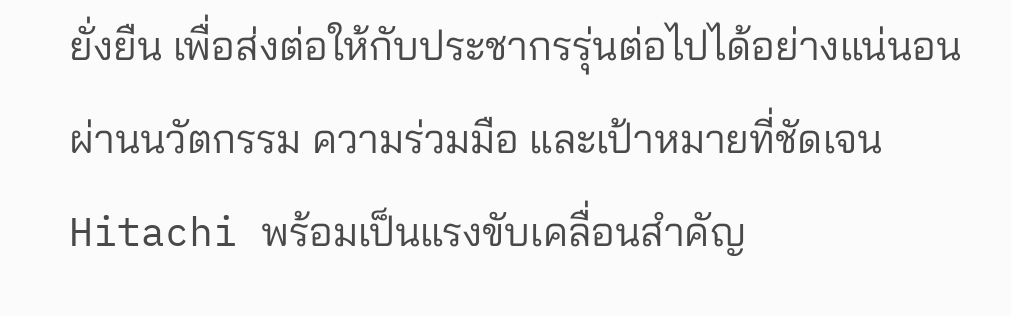ยั่งยืน เพื่อส่งต่อให้กับประชากรรุ่นต่อไปได้อย่างแน่นอน
ผ่านนวัตกรรม ความร่วมมือ และเป้าหมายที่ชัดเจน Hitachi พร้อมเป็นแรงขับเคลื่อนสำคัญ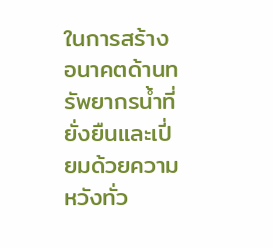ในการสร้างอนาคตด้านทรัพยากรน้ำที่ยั่งยืนและเปี่ยมด้วยความหวังทั่ว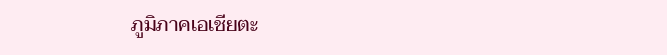ภูมิภาคเอเชียตะ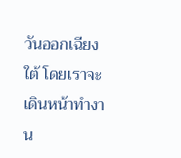วันออกเฉียงใต้ โดยเราจะเดินหน้าทำงาน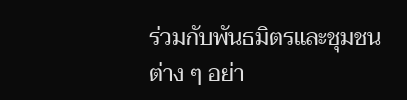ร่วมกับพันธมิตรและชุมชนต่าง ๆ อย่า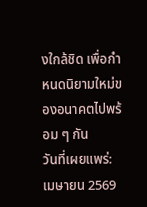งใกล้ชิด เพื่อกำหนดนิยามใหม่ของอนาคตไปพร้อม ๆ กัน
วันที่เผยแพร่: เมษายน 2569